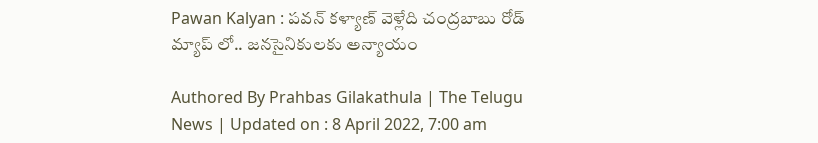Pawan Kalyan : పవన్ కళ్యాణ్ వెళ్లేది చంద్రబాబు రోడ్‌ మ్యాప్‌ లో.. జనసైనికులకు అన్యాయం

Authored By Prahbas Gilakathula | The Telugu News | Updated on : 8 April 2022, 7:00 am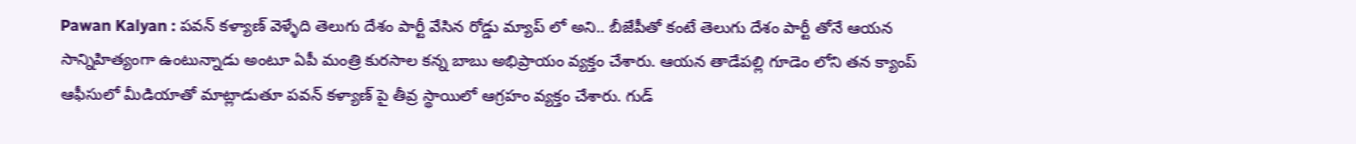Pawan Kalyan : పవన్ కళ్యాణ్ వెళ్ళేది తెలుగు దేశం పార్టీ వేసిన రోడ్డు మ్యాప్ లో అని.. బీజేపీతో కంటే తెలుగు దేశం పార్టీ తోనే ఆయన సాన్నిహిత్యంగా ఉంటున్నాడు అంటూ ఏపీ మంత్రి కురసాల కన్న బాబు అభిప్రాయం వ్యక్తం చేశారు. ఆయన తాడేపల్లి గూడెం లోని తన క్యాంప్ ఆఫీసులో మీడియాతో మాట్లాడుతూ పవన్ కళ్యాణ్ పై తీవ్ర స్థాయిలో ఆగ్రహం వ్యక్తం చేశారు. గుడ్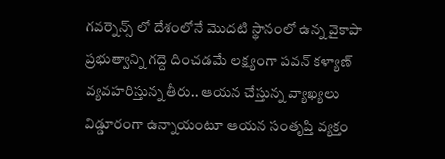గవర్నెన్స్ లో దేశంలోనే మొదటి స్థానంలో ఉన్న వైకాపా ప్రభుత్వాన్ని గద్దె దించడమే లక్ష్యంగా పవన్ కళ్యాణ్ వ్యవహరిస్తున్న తీరు.. ఆయన చేస్తున్న వ్యాఖ్యలు విడ్డూరంగా ఉన్నాయంటూ ఆయన సంతృప్తి వ్యక్తం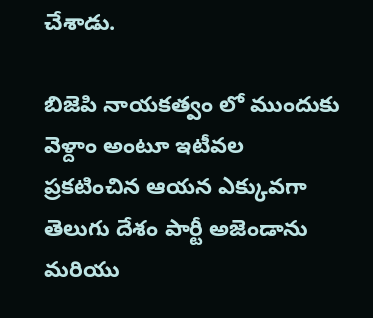చేశాడు.

బిజెపి నాయకత్వం లో ముందుకు వెళ్దాం అంటూ ఇటీవల ప్రకటించిన ఆయన ఎక్కువగా తెలుగు దేశం పార్టీ అజెండాను మరియు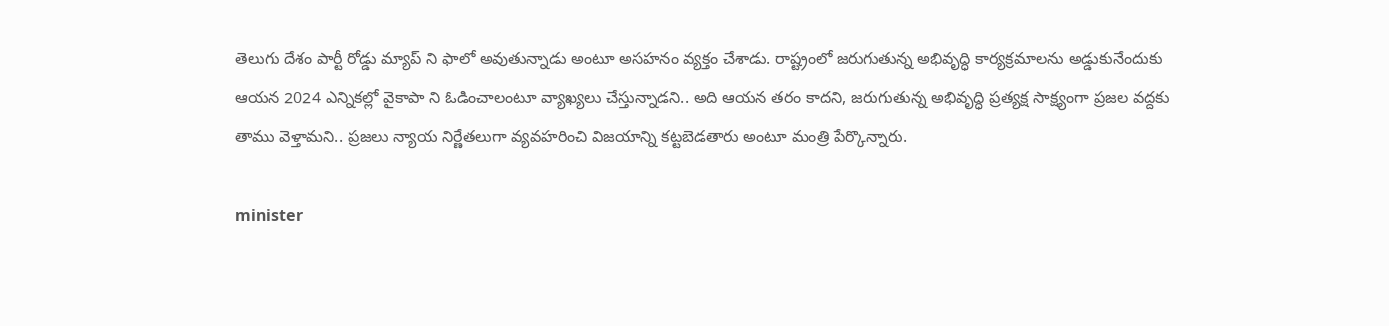తెలుగు దేశం పార్టీ రోడ్డు మ్యాప్ ని ఫాలో అవుతున్నాడు అంటూ అసహనం వ్యక్తం చేశాడు. రాష్ట్రంలో జరుగుతున్న అభివృద్ధి కార్యక్రమాలను అడ్డుకునేందుకు ఆయన 2024 ఎన్నికల్లో వైకాపా ని ఓడించాలంటూ వ్యాఖ్యలు చేస్తున్నాడని.. అది ఆయన తరం కాదని, జరుగుతున్న అభివృద్ధి ప్రత్యక్ష సాక్ష్యంగా ప్రజల వద్దకు తాము వెళ్తామని.. ప్రజలు న్యాయ నిర్ణేతలుగా వ్యవహరించి విజయాన్ని కట్టబెడతారు అంటూ మంత్రి పేర్కొన్నారు.

minister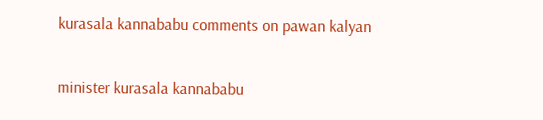kurasala kannababu comments on pawan kalyan

minister kurasala kannababu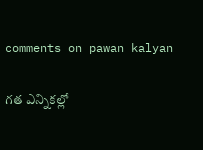comments on pawan kalyan

గత ఎన్నికల్లో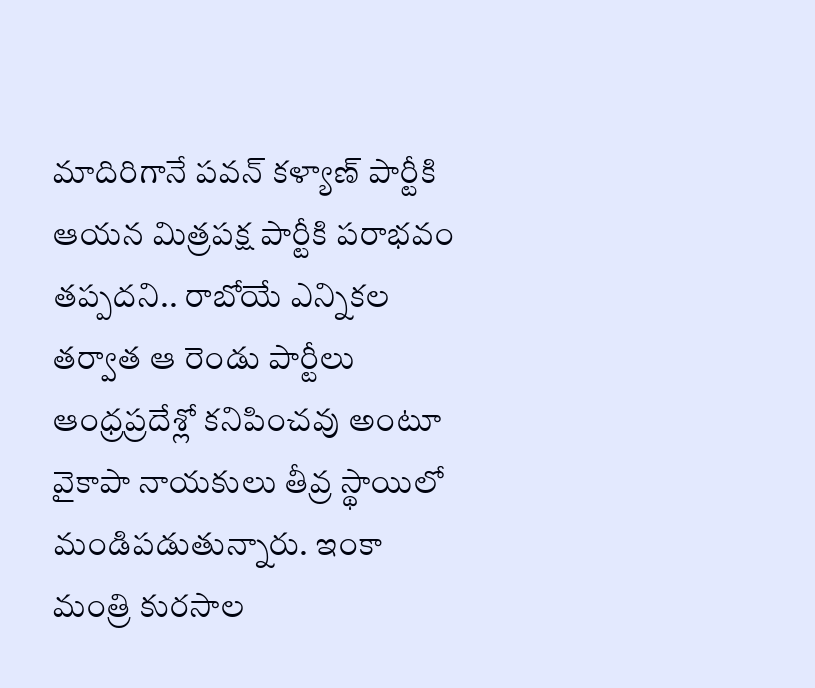మాదిరిగానే పవన్‌ కళ్యాణ్ పార్టీకి ఆయన మిత్రపక్ష పార్టీకి పరాభవం తప్పదని.. రాబోయే ఎన్నికల తర్వాత ఆ రెండు పార్టీలు ఆంధ్రప్రదేశ్లో కనిపించవు అంటూ వైకాపా నాయకులు తీవ్ర స్థాయిలో మండిపడుతున్నారు. ఇంకా మంత్రి కురసాల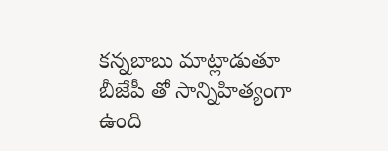కన్నబాబు మాట్లాడుతూ బీజేపీ తో సాన్నిహిత్యంగా ఉంది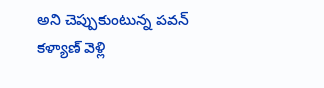అని చెప్పుకుంటున్న పవన్ కళ్యాణ్ వెళ్లి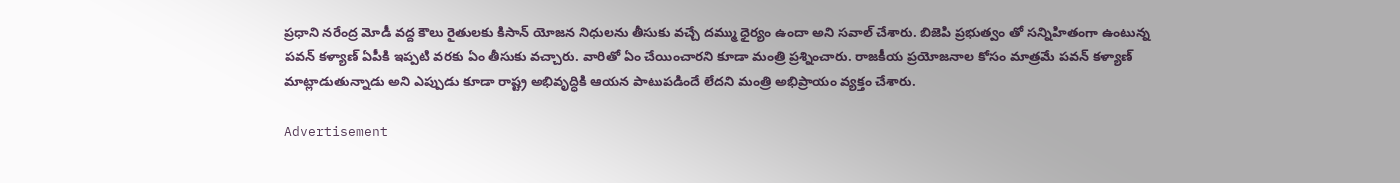ప్రధాని నరేంద్ర మోడీ వద్ద కౌలు రైతులకు కిసాన్ యోజన నిధులను తీసుకు వచ్చే దమ్ము ధైర్యం ఉందా అని సవాల్ చేశారు. బిజెపి ప్రభుత్వం తో సన్నిహితంగా ఉంటున్న పవన్ కళ్యాణ్ ఏపీకి ఇప్పటి వరకు ఏం తీసుకు వచ్చారు. వారితో ఏం చేయించారని కూడా మంత్రి ప్రశ్నించారు. రాజకీయ ప్రయోజనాల కోసం మాత్రమే పవన్ కళ్యాణ్ మాట్లాడుతున్నాడు అని ఎప్పుడు కూడా రాష్ట్ర అభివృద్ధికి ఆయన పాటుపడిందే లేదని మంత్రి అభిప్రాయం వ్యక్తం చేశారు.

Advertisement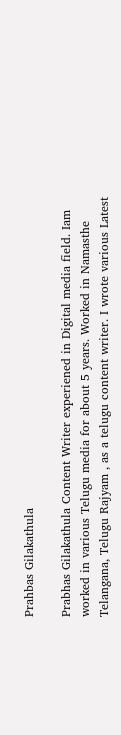Prahbas Gilakathula

Prabhas Gilakathula Content Writer experiened in Digital media field. Iam worked in various Telugu media for about 5 years. Worked in Namasthe Telangana, Telugu Rajyam , as a telugu content writer. I wrote various Latest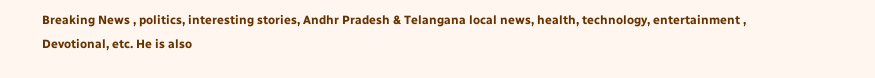Breaking News , politics, interesting stories, Andhr Pradesh & Telangana local news, health, technology, entertainment , Devotional, etc. He is also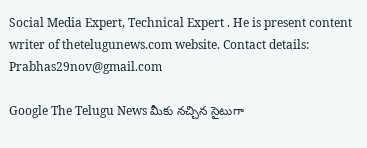Social Media Expert, Technical Expert . He is present content writer of thetelugunews.com website. Contact details: Prabhas29nov@gmail.com

Google The Telugu News మీకు నచ్చిన సైటుగా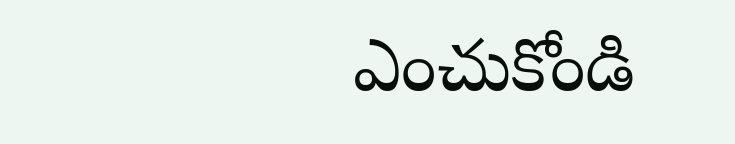ఎంచుకోండి